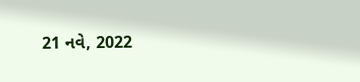21 નવે, 2022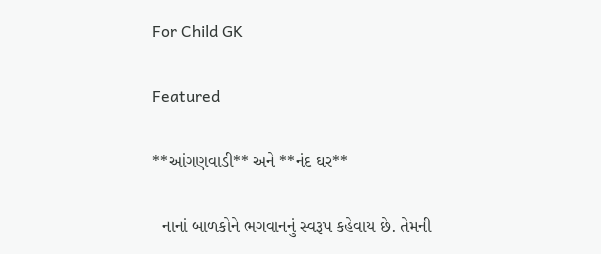For Child GK

Featured

**આંગણવાડી** અને **નંદ ઘર**

  નાનાં બાળકોને ભગવાનનું સ્વરૂપ કહેવાય છે. તેમની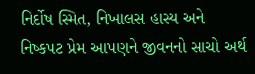નિર્દોષ સ્મિત, નિખાલસ હાસ્ય અને નિષ્કપટ પ્રેમ આપણને જીવનનો સાચો અર્થ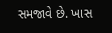સમજાવે છે. ખાસ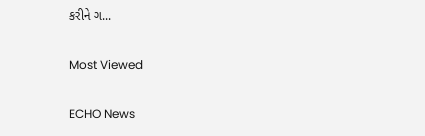કરીને ગ...

Most Viewed

ECHO News